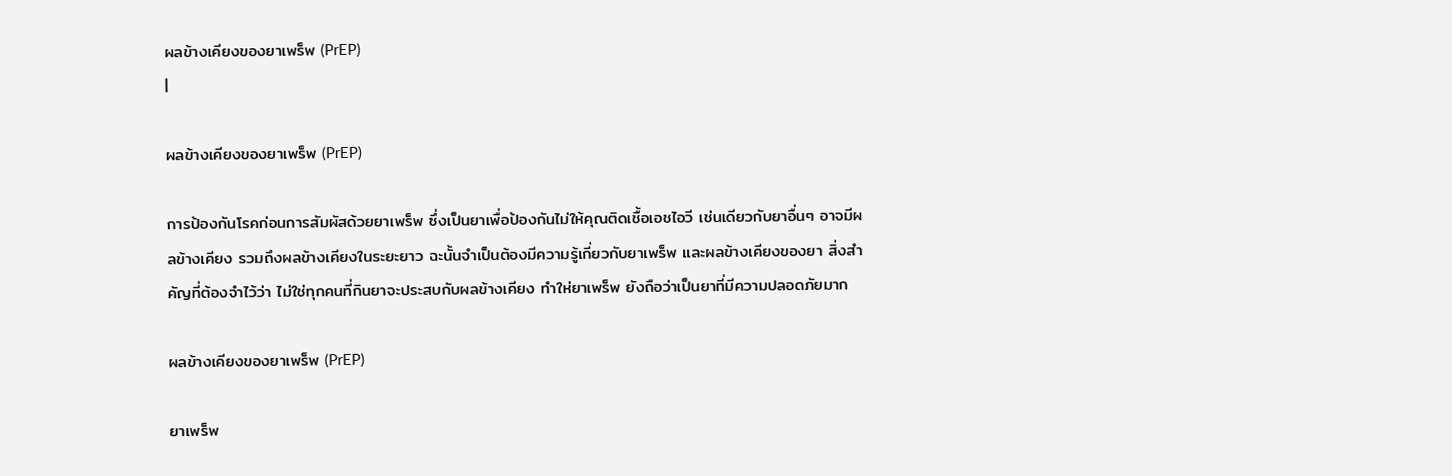ผลข้างเคียงของยาเพร็พ (PrEP)
|

ผลข้างเคียงของยาเพร็พ (PrEP)

การป้องกันโรคก่อนการสัมผัสด้วยยาเพร็พ ซึ่งเป็นยาเพื่อป้องกันไม่ให้คุณติดเชื้อเอชไอวี เช่นเดียวกับยาอื่นๆ อาจมีผลข้างเคียง รวมถึงผลข้างเคียงในระยะยาว ฉะนั้นจำเป็นต้องมีความรู้เกี่ยวกับยาเพร็พ และผลข้างเคียงของยา สิ่งสำคัญที่ต้องจำไว้ว่า ไม่ใช่ทุกคนที่กินยาจะประสบกับผลข้างเคียง ทำให่ยาเพร็พ ยังถือว่าเป็นยาที่มีความปลอดภัยมาก

ผลข้างเคียงของยาเพร็พ (PrEP)

ยาเพร็พ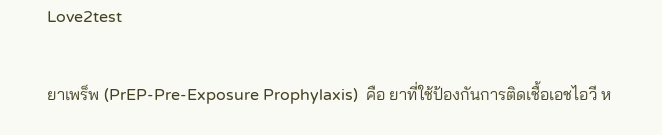Love2test

ยาเพร็พ (PrEP-Pre-Exposure Prophylaxis)  คือ ยาที่ใช้ป้องกันการติดเชื้อเอชไอวี ห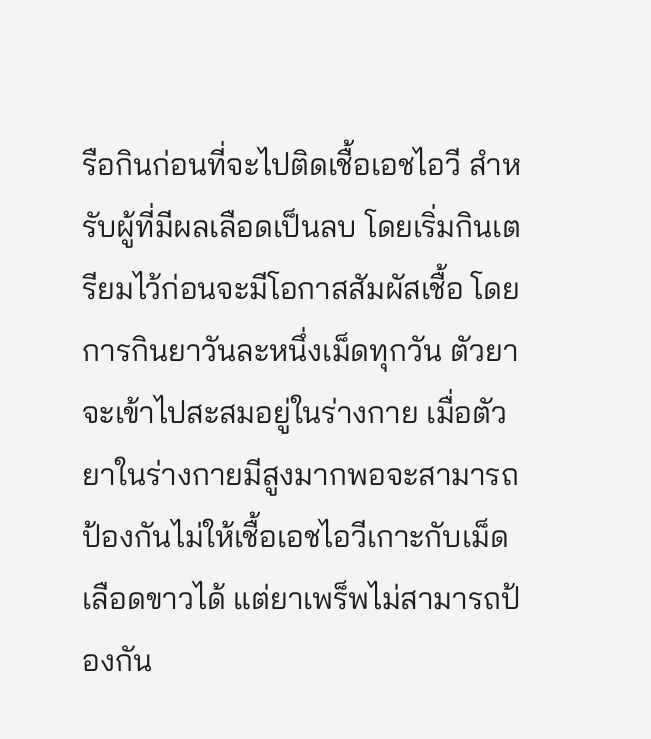รือกินก่อนที่จะไปติดเชื้อเอชไอวี สำหรับผู้ที่มีผลเลือดเป็นลบ โดยเริ่มกินเตรียมไว้ก่อนจะมีโอกาสสัมผัสเชื้อ โดยการกินยาวันละหนึ่งเม็ดทุกวัน ตัวยาจะเข้าไปสะสมอยู่ในร่างกาย เมื่อตัวยาในร่างกายมีสูงมากพอจะสามารถป้องกันไม่ให้เชื้อเอชไอวีเกาะกับเม็ดเลือดขาวได้ แต่ยาเพร็พไม่สามารถป้องกัน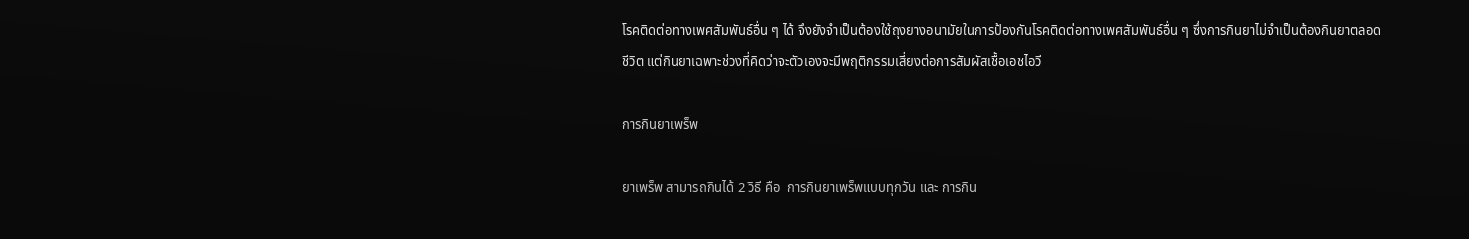โรคติดต่อทางเพศสัมพันธ์อื่น ๆ ได้ จึงยังจำเป็นต้องใช้ถุงยางอนามัยในการป้องกันโรคติดต่อทางเพศสัมพันธ์อื่น ๆ ซึ่งการกินยาไม่จำเป็นต้องกินยาตลอดชีวิต แต่กินยาเฉพาะช่วงที่คิดว่าจะตัวเองจะมีพฤติกรรมเสี่ยงต่อการสัมผัสเชื้อเอชไอวี

การกินยาเพร็พ

ยาเพร็พ สามารถกินได้ 2 วิธี คือ  การกินยาเพร็พแบบทุกวัน และ การกิน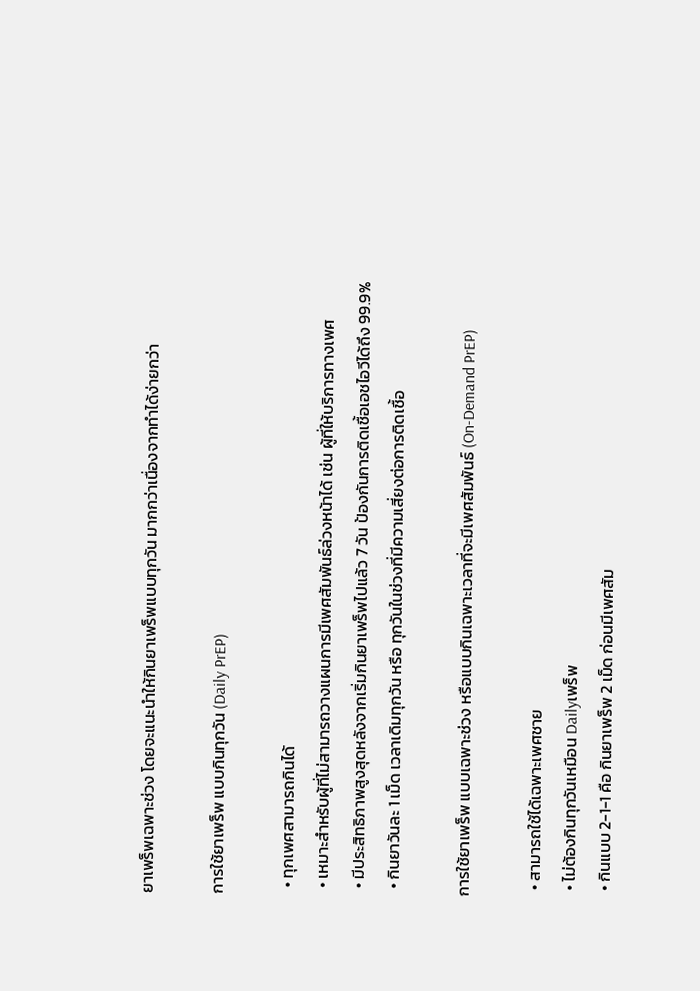ยาเพร็พเฉพาะช่วง โดยจะแนะนำให้กินยาเพร็พแบบทุกวัน มากกว่าเนื่องจากทำได้ง่ายกว่า

การใช้ยาเพร็พ แบบกินทุกวัน (Daily PrEP)

  • ทุกเพศสามารถกินได้
  • เหมาะสำหรับผู้ที่ไม่สามารถวางแผนการมีเพศสัมพันธ์ล่วงหน้าได้ เช่น ผู้ที่ให้บริการทางเพศ
  • มีประสิทธิภาพสูงสุดหลังจากเริ่มกินยาเพร็พไปแล้ว 7 วัน ป้องกันการติดเชื้อเอชไอวีได้ถึง 99.9%
  • กินยาวันละ 1 เม็ด เวลาเดิมทุกวัน หรือ ทุกวันในช่วงที่มีความเสี่ยงต่อการติดเชื้อ

การใช้ยาเพร็พ แบบเฉพาะช่วง หรือแบบกินเฉพาะเวลาที่จะมีเพศสัมพันธ์ (On-Demand PrEP)

  • สามารถใช้ได้เฉพาะเพศชาย
  • ไม่ต้องกินทุกวันเหมือน Dailyเพร็พ
  • กินแบบ 2-1-1 คือ กินยาเพร็พ 2 เม็ด ก่อนมีเพศสัม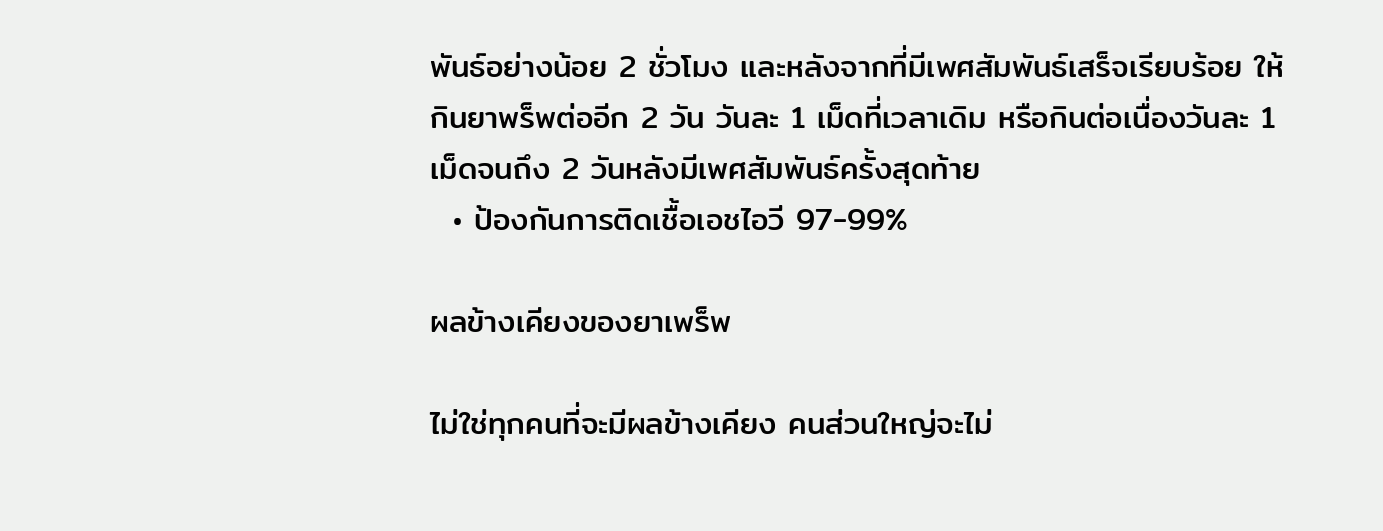พันธ์อย่างน้อย 2 ชั่วโมง และหลังจากที่มีเพศสัมพันธ์เสร็จเรียบร้อย ให้กินยาพร็พต่ออีก 2 วัน วันละ 1 เม็ดที่เวลาเดิม หรือกินต่อเนื่องวันละ 1 เม็ดจนถึง 2 วันหลังมีเพศสัมพันธ์ครั้งสุดท้าย
  • ป้องกันการติดเชื้อเอชไอวี 97-99%

ผลข้างเคียงของยาเพร็พ

ไม่ใช่ทุกคนที่จะมีผลข้างเคียง คนส่วนใหญ่จะไม่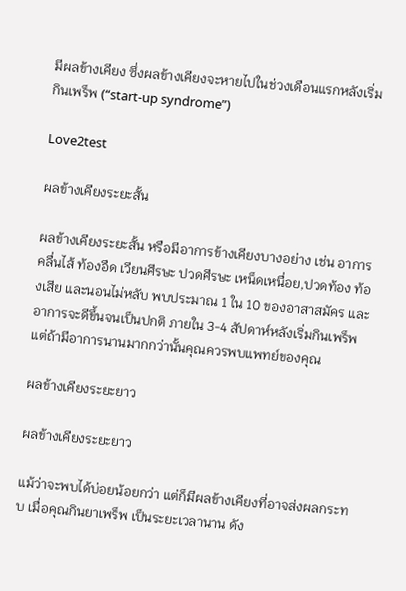มีผลข้างเคียง ซึ่งผลข้างเคียงจะหายไปในช่วงเดือนแรกหลังเริ่มกินเพร็พ (“start-up syndrome”)

Love2test

ผลข้างเคียงระยะสั้น

ผลข้างเคียงระยะสั้น หรือมีอาการข้างเคียงบางอย่าง เช่น อาการคลื่นไส้ ท้องอืด เวียนศีรษะ ปวดศีรษะ เหน็ดเหนื่อย,ปวดท้อง ท้องเสีย และนอนไม่หลับ พบประมาณ 1 ใน 10 ของอาสาสมัคร และอาการจะดีขึ้นจนเป็นปกติ ภายใน 3-4 สัปดาห์หลังเริ่มกินเพร็พ แต่ถ้ามีอาการนานมากกว่านั้นคุณควรพบแพทย์ของคุณ

ผลข้างเคียงระยะยาว

ผลข้างเคียงระยะยาว

แม้ว่าจะพบได้บ่อยน้อยกว่า แต่ก็มีผลข้างเคียงที่อาจส่งผลกระทบ เมื่อคุณกินยาเพร็พ เป็นระยะเวลานาน ดัง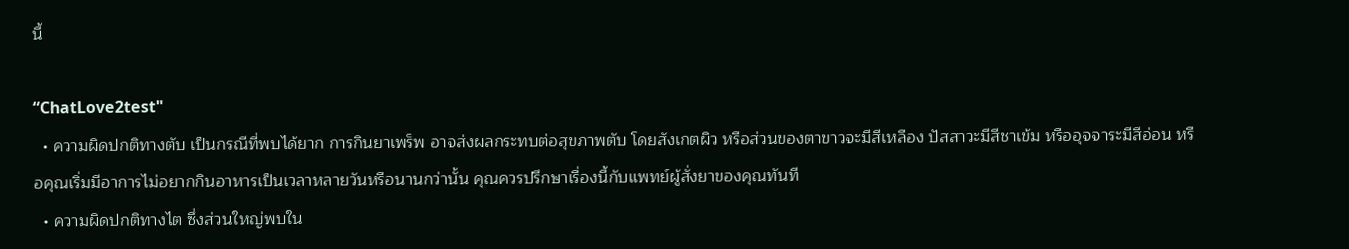นี้

“ChatLove2test"
  • ความผิดปกติทางตับ เป็นกรณีที่พบได้ยาก การกินยาเพร็พ อาจส่งผลกระทบต่อสุขภาพตับ โดยสังเกตผิว หรือส่วนของตาขาวจะมีสีเหลือง ปัสสาวะมีสีชาเข้ม หรืออุจจาระมีสีอ่อน หรือคุณเริ่มมีอาการไม่อยากกินอาหารเป็นเวลาหลายวันหรือนานกว่านั้น คุณควรปรึกษาเรื่องนี้กับแพทย์ผู้สั่งยาของคุณทันที
  • ความผิดปกติทางไต ซึ่งส่วนใหญ่พบใน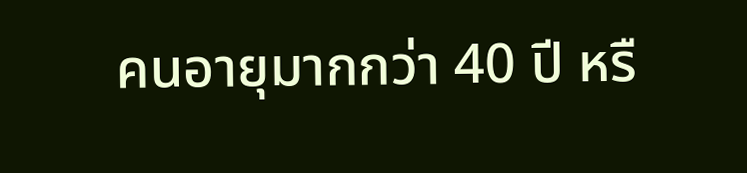คนอายุมากกว่า 40 ปี หรื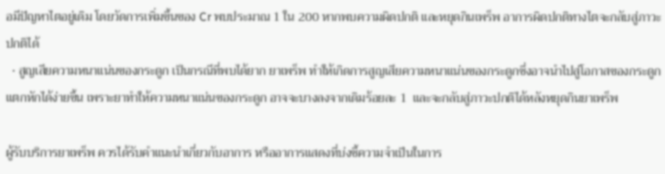อมีปัญหาไตอยู่เดิม โดยวัดการเพิ่มขึ้นของ Cr พบประมาณ 1 ใน 200 หากพบความผิดปกติ และหยุดกินเพร็พ อาการผิดปกติทางไตจะกลับสู่ภาวะปกติได้
  • สูญเสียความหนาแน่นของกระดูก เป็นกรณีที่พบได้ยาก ยาเพร็พ ทำให้เกิดการสูญเสียความหนาแน่นของกระดูกซึ่งอาจนำไปสู่โอกาสของกระดูกแตกหักได้ง่ายขึ้น เพราะยาทำให้ความหนาแน่นของกระดูก อาจจะบางลงจากเดิมร้อยละ 1  และจะกลับสู่ภาวะปกติได้หลังหยุดกินยาเพร็พ

ผู้รับบริการยาเพร็พ ควรได้รับคำแนะนำเกี่ยวกับอาการ หรืออาการแสดงที่บ่งชี้ความจำเป็นในการ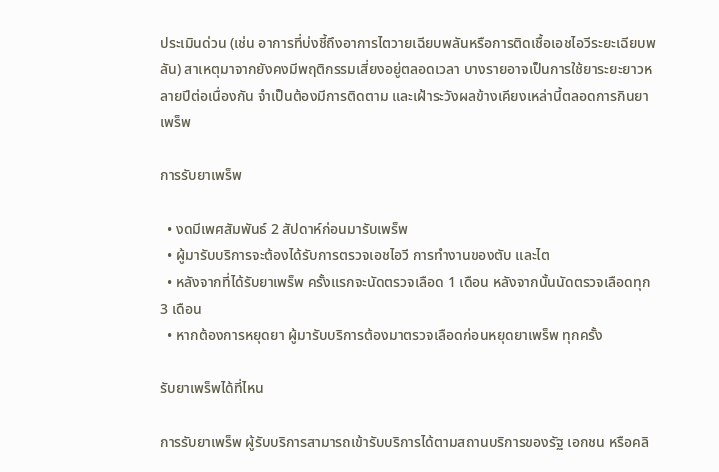ประเมินด่วน (เช่น อาการที่บ่งชี้ถึงอาการไตวายเฉียบพลันหรือการติดเชื้อเอชไอวีระยะเฉียบพลัน) สาเหตุมาจากยังคงมีพฤติกรรมเสี่ยงอยู่ตลอดเวลา บางรายอาจเป็นการใช้ยาระยะยาวหลายปีต่อเนื่องกัน จำเป็นต้องมีการติดตาม และเฝ้าระวังผลข้างเคียงเหล่านี้ตลอดการกินยาเพร็พ

การรับยาเพร็พ

  • งดมีเพศสัมพันธ์ 2 สัปดาห์ก่อนมารับเพร็พ
  • ผู้มารับบริการจะต้องได้รับการตรวจเอชไอวี การทำงานของตับ และไต
  • หลังจากที่ได้รับยาเพร็พ ครั้งแรกจะนัดตรวจเลือด 1 เดือน หลังจากนั้นนัดตรวจเลือดทุก 3 เดือน
  • หากต้องการหยุดยา ผู้มารับบริการต้องมาตรวจเลือดก่อนหยุดยาเพร็พ ทุกครั้ง

รับยาเพร็พได้ที่ไหน

การรับยาเพร็พ ผู้รับบริการสามารถเข้ารับบริการได้ตามสถานบริการของรัฐ เอกชน หรือคลิ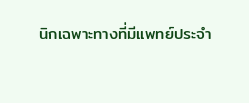นิกเฉพาะทางที่มีแพทย์ประจำ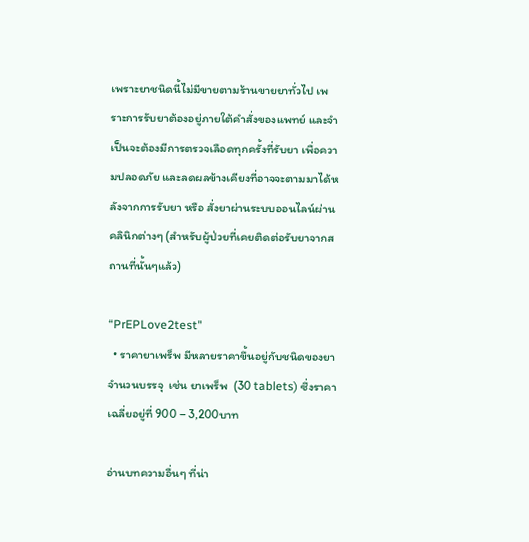เพราะยาชนิดนี้ไม่มีขายตามร้านขายยาทั่วไป เพราะการรับยาต้องอยู่ภายใต้คำสั่งของแพทย์ และจำเป็นจะต้องมีการตรวจเลือดทุกครั้งที่รับยา เพื่อความปลอดภัย และลดผลข้างเคียงที่อาจจะตามมาได้หลังจากการรับยา หรือ สั่งยาผ่านระบบออนไลน์ผ่านคลินิกต่างๆ (สำหรับผู้ป่วยที่เคยติดต่อรับยาจากสถานที่นั้นๆแล้ว)

“PrEPLove2test"
  • ราคายาเพร็พ มีหลายราคาขึ้นอยู่กับชนิดของยา จำนวนบรรจุ  เช่น ยาเพร็พ  (30 tablets) ซึ่งราคาเฉลี่ยอยู่ที่ 900 – 3,200บาท

อ่านบทความอื่นๆ ที่น่า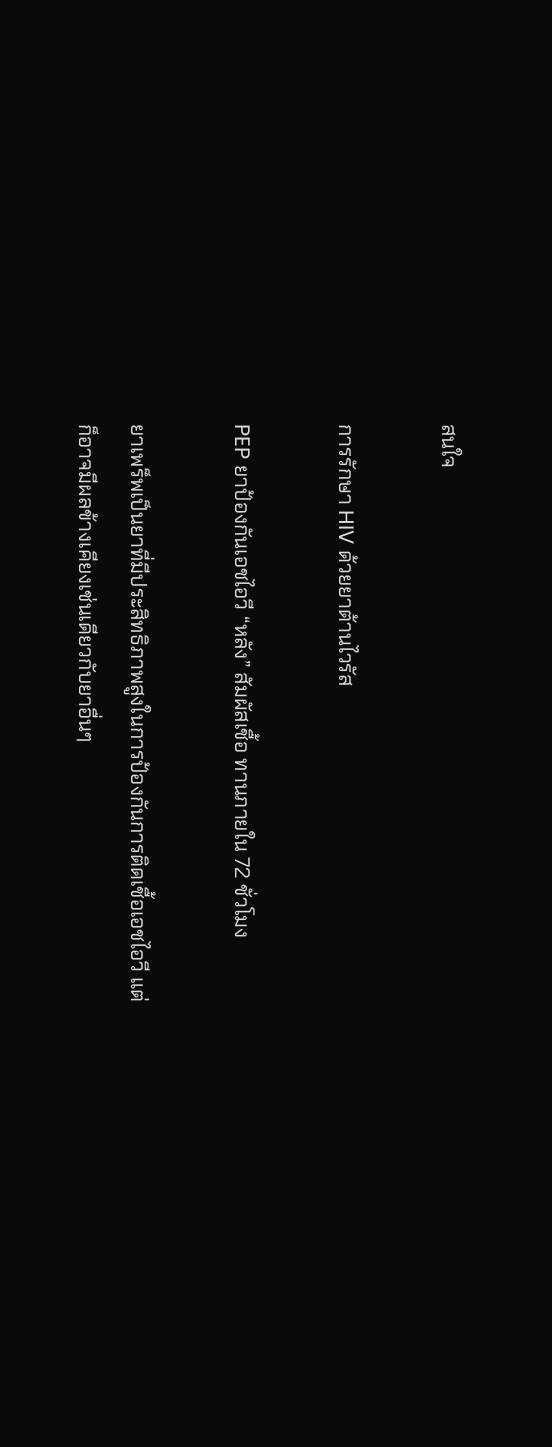สนใจ

การรักษา HIV ด้วยยาต้านไวรัส

PEP ยาป้องกันเอชไอวี “หลัง” สัมผัสเชื้อ ทานภายใน 72 ชั่วโมง

ยาเพร็พเป็นยาที่มีประสิทธิภาพสูงในการป้องกันการติดเชื้อเอชไอวี แต่ก็อาจมีผลข้างเคียงเช่นเดียวกับยาอื่นๆ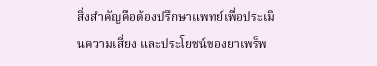สิ่งสำคัญคือต้องปรึกษาแพทย์เพื่อประเมินความเสี่ยง และประโยชน์ของยาเพร็พ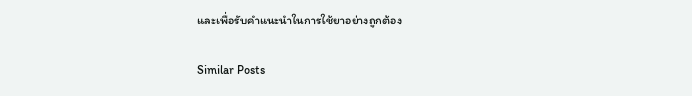และเพื่อรับคำแนะนำในการใช้ยาอย่างถูกต้อง

Similar Posts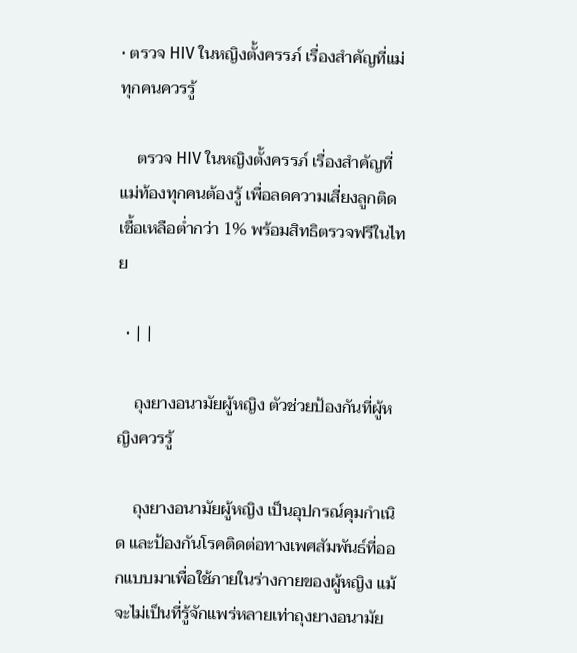• ตรวจ HIV ในหญิงตั้งครรภ์ เรื่องสำคัญที่แม่ทุกคนควรรู้

    ตรวจ HIV ในหญิงตั้งครรภ์ เรื่องสำคัญที่แม่ท้องทุกคนต้องรู้ เพื่อลดความเสี่ยงลูกติดเชื้อเหลือต่ำกว่า 1% พร้อมสิทธิตรวจฟรีในไทย

  • | |

    ถุงยางอนามัยผู้หญิง ตัวช่วยป้องกันที่ผู้หญิงควรรู้

    ถุงยางอนามัยผู้หญิง เป็นอุปกรณ์คุมกำเนิด และป้องกันโรคติดต่อทางเพศสัมพันธ์ที่ออกแบบมาเพื่อใช้ภายในร่างกายของผู้หญิง แม้จะไม่เป็นที่รู้จักแพร่หลายเท่าถุงยางอนามัย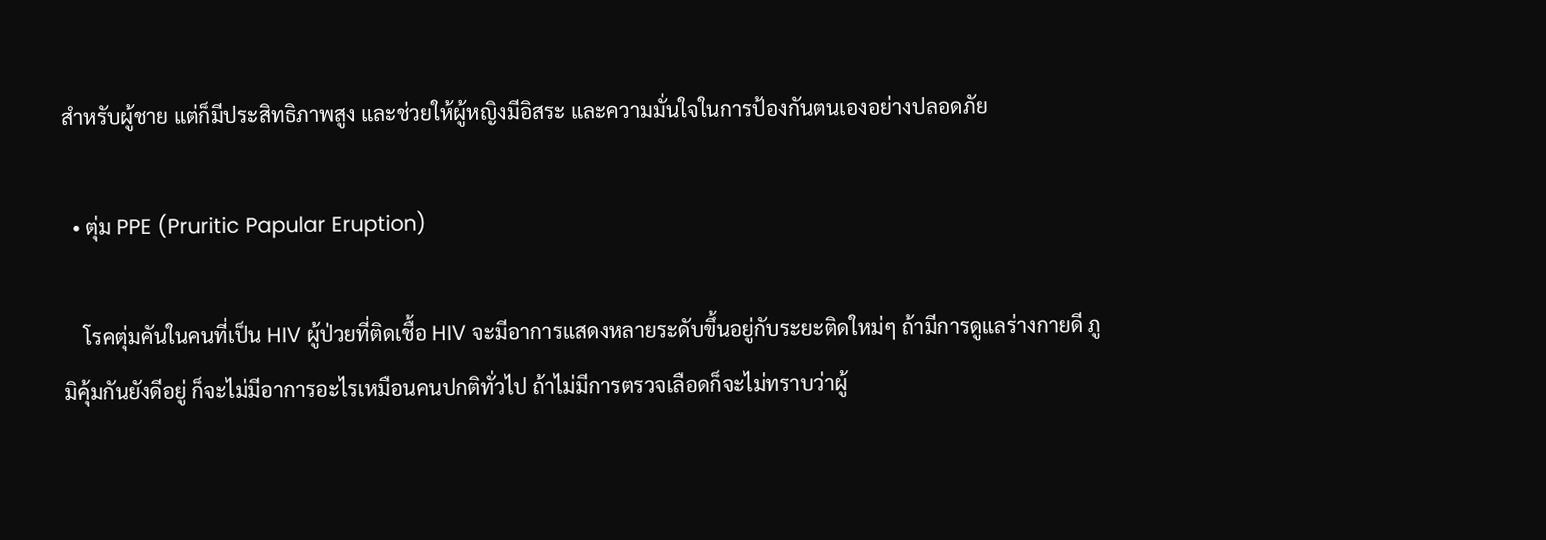สำหรับผู้ชาย แต่ก็มีประสิทธิภาพสูง และช่วยให้ผู้หญิงมีอิสระ และความมั่นใจในการป้องกันตนเองอย่างปลอดภัย

  • ตุ่ม PPE (Pruritic Papular Eruption)

    โรคตุ่มคันในคนที่เป็น HIV ผู้ป่วยที่ติดเชื้อ HIV จะมีอาการแสดงหลายระดับขึ้นอยู่กับระยะติดใหม่ๆ ถ้ามีการดูแลร่างกายดี ภูมิคุ้มกันยังดีอยู่ ก็จะไม่มีอาการอะไรเหมือนคนปกติทั่วไป ถ้าไม่มีการตรวจเลือดก็จะไม่ทราบว่าผู้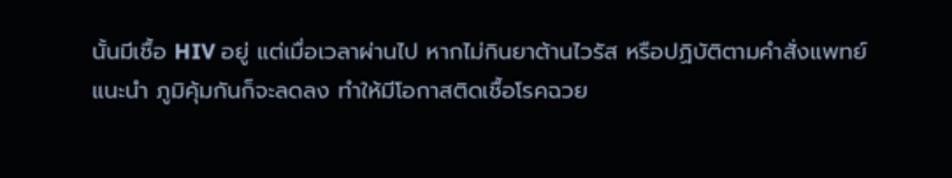นั้นมีเชื้อ HIV อยู่ แต่เมื่อเวลาผ่านไป หากไม่กินยาต้านไวรัส หรือปฏิบัติตามคำสั่งแพทย์แนะนำ ภูมิคุ้มกันก็จะลดลง ทำให้มีโอกาสติดเชื้อโรคฉวย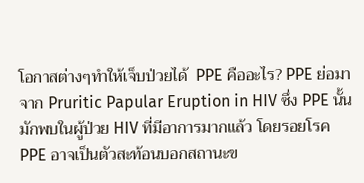โอกาสต่างๆทำให้เจ็บป่วยได้  PPE คืออะไร? PPE ย่อมาจาก Pruritic Papular Eruption in HIV ซึ่ง PPE นั้น มักพบในผู้ป่วย HIV ที่มีอาการมากแล้ว โดยรอยโรค PPE อาจเป็นตัวสะท้อนบอกสถานะข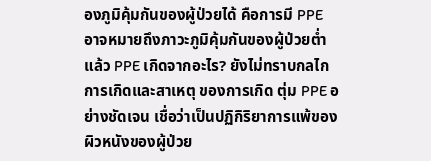องภูมิคุ้มกันของผู้ป่วยได้ คือการมี PPE อาจหมายถึงภาวะภูมิคุ้มกันของผู้ป่วยต่ำแล้ว PPE เกิดจากอะไร? ยังไม่ทราบกลไกการเกิดและสาเหตุ ของการเกิด ตุ่ม PPE อย่างชัดเจน เชื่อว่าเป็นปฏิกิริยาการแพ้ของผิวหนังของผู้ป่วย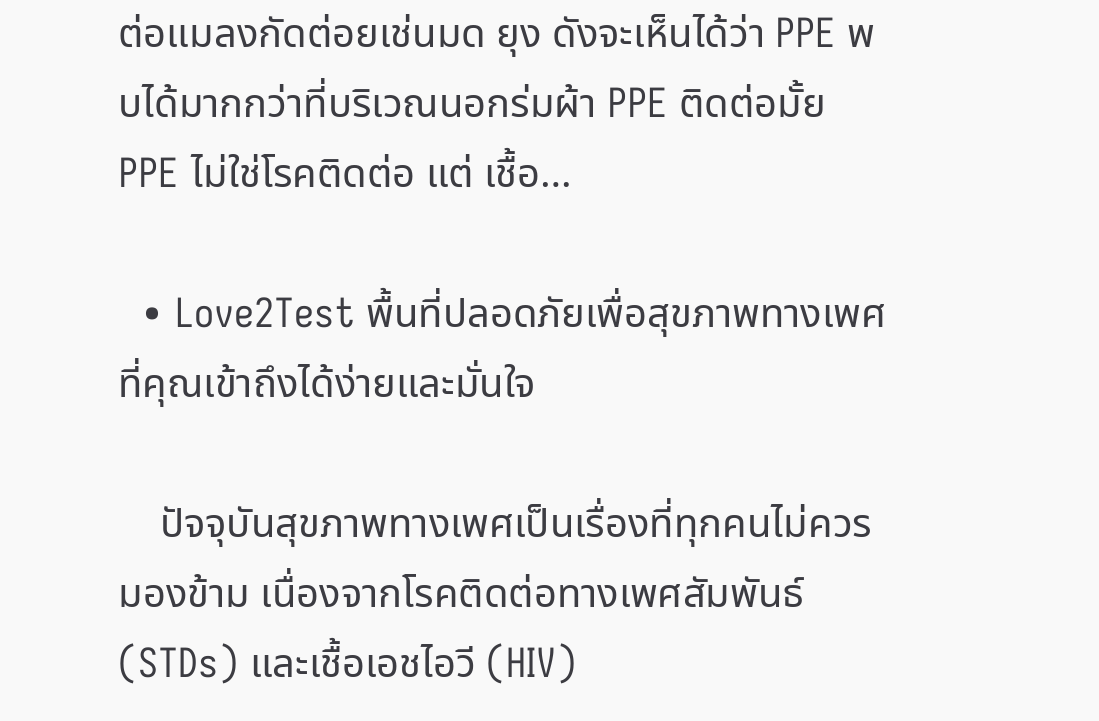ต่อแมลงกัดต่อยเช่นมด ยุง ดังจะเห็นได้ว่า PPE พบได้มากกว่าที่บริเวณนอกร่มผ้า PPE ติดต่อมั้ย  PPE ไม่ใช่โรคติดต่อ แต่ เชื้อ…

  • Love2Test พื้นที่ปลอดภัยเพื่อสุขภาพทางเพศที่คุณเข้าถึงได้ง่ายและมั่นใจ

    ปัจจุบันสุขภาพทางเพศเป็นเรื่องที่ทุกคนไม่ควรมองข้าม เนื่องจากโรคติดต่อทางเพศสัมพันธ์ (STDs) และเชื้อเอชไอวี (HIV)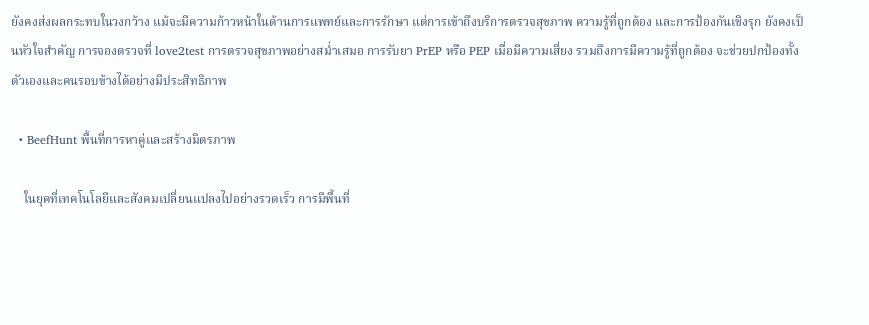ยังคงส่งผลกระทบในวงกว้าง แม้จะมีความก้าวหน้าในด้านการแพทย์และการรักษา แต่การเข้าถึงบริการตรวจสุขภาพ ความรู้ที่ถูกต้อง และการป้องกันเชิงรุก ยังคงเป็นหัวใจสำคัญ การจองตรวจที่ love2test การตรวจสุขภาพอย่างสม่ำเสมอ การรับยา PrEP หรือ PEP เมื่อมีความเสี่ยง รวมถึงการมีความรู้ที่ถูกต้อง จะช่วยปกป้องทั้งตัวเองและคนรอบข้างได้อย่างมีประสิทธิภาพ

  • BeefHunt พื้นที่การหาคู่และสร้างมิตรภาพ

    ในยุคที่เทคโนโลยีและสังคมเปลี่ยนแปลงไปอย่างรวดเร็ว การมีพื้นที่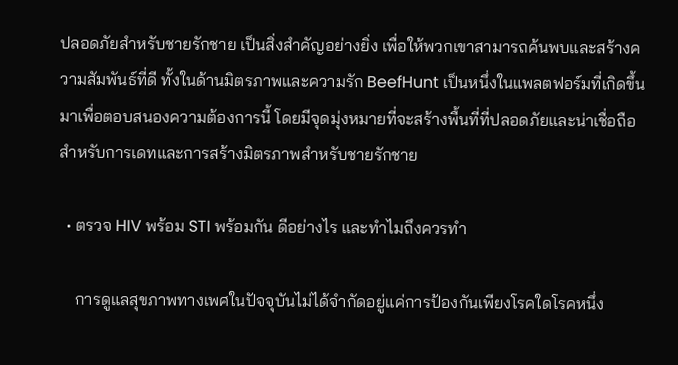ปลอดภัยสำหรับชายรักชาย เป็นสิ่งสำคัญอย่างยิ่ง เพื่อให้พวกเขาสามารถค้นพบและสร้างความสัมพันธ์ที่ดี ทั้งในด้านมิตรภาพและความรัก BeefHunt เป็นหนึ่งในแพลตฟอร์มที่เกิดขึ้นมาเพื่อตอบสนองความต้องการนี้ โดยมีจุดมุ่งหมายที่จะสร้างพื้นที่ที่ปลอดภัยและน่าเชื่อถือสำหรับการเดทและการสร้างมิตรภาพสำหรับชายรักชาย

  • ตรวจ HIV พร้อม STI พร้อมกัน ดีอย่างไร และทำไมถึงควรทำ

    การดูแลสุขภาพทางเพศในปัจจุบันไม่ได้จำกัดอยู่แค่การป้องกันเพียงโรคใดโรคหนึ่ง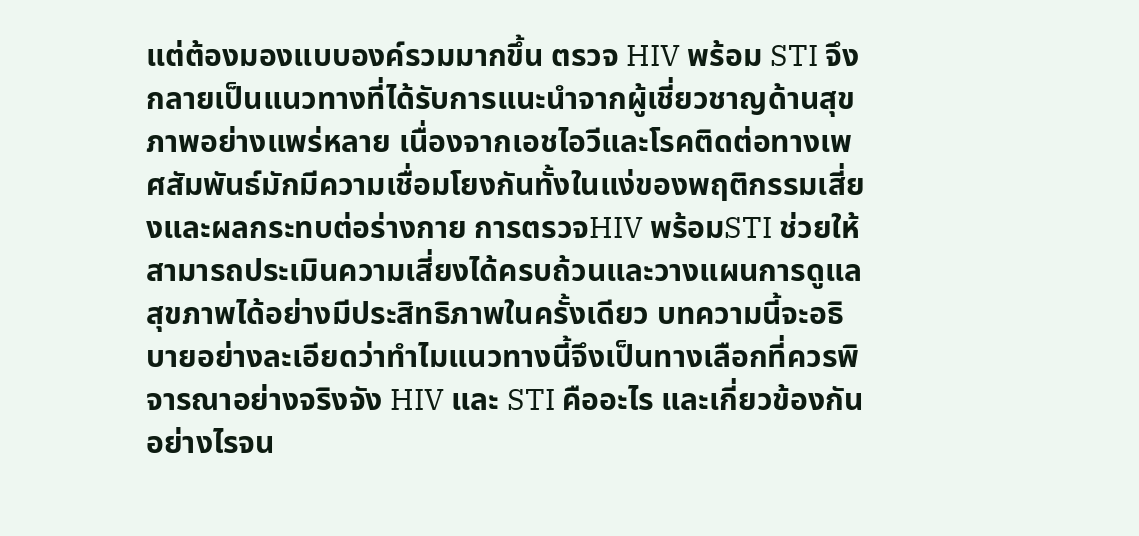แต่ต้องมองแบบองค์รวมมากขึ้น ตรวจ HIV พร้อม STI จึงกลายเป็นแนวทางที่ได้รับการแนะนำจากผู้เชี่ยวชาญด้านสุขภาพอย่างแพร่หลาย เนื่องจากเอชไอวีและโรคติดต่อทางเพศสัมพันธ์มักมีความเชื่อมโยงกันทั้งในแง่ของพฤติกรรมเสี่ยงและผลกระทบต่อร่างกาย การตรวจHIV พร้อมSTI ช่วยให้สามารถประเมินความเสี่ยงได้ครบถ้วนและวางแผนการดูแลสุขภาพได้อย่างมีประสิทธิภาพในครั้งเดียว บทความนี้จะอธิบายอย่างละเอียดว่าทำไมแนวทางนี้จึงเป็นทางเลือกที่ควรพิจารณาอย่างจริงจัง HIV และ STI คืออะไร และเกี่ยวข้องกันอย่างไรจน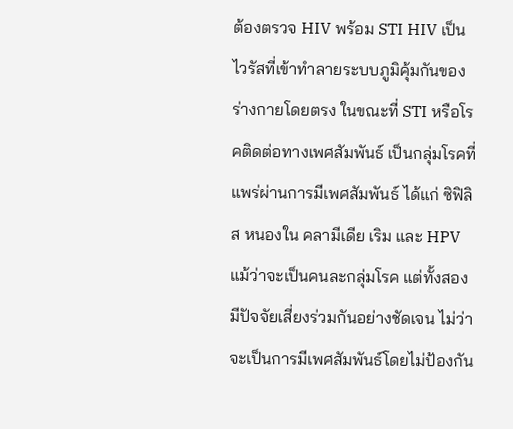ต้องตรวจ HIV พร้อม STI HIV เป็นไวรัสที่เข้าทำลายระบบภูมิคุ้มกันของร่างกายโดยตรง ในขณะที่ STI หรือโรคติดต่อทางเพศสัมพันธ์ เป็นกลุ่มโรคที่แพร่ผ่านการมีเพศสัมพันธ์ ได้แก่ ซิฟิลิส หนองใน คลามีเดีย เริม และ HPV แม้ว่าจะเป็นคนละกลุ่มโรค แต่ทั้งสองมีปัจจัยเสี่ยงร่วมกันอย่างชัดเจน ไม่ว่าจะเป็นการมีเพศสัมพันธ์โดยไม่ป้องกัน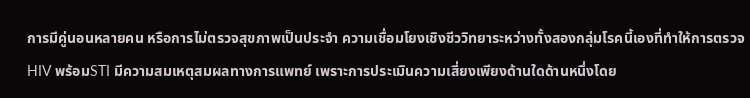การมีคู่นอนหลายคน หรือการไม่ตรวจสุขภาพเป็นประจำ ความเชื่อมโยงเชิงชีววิทยาระหว่างทั้งสองกลุ่มโรคนี้เองที่ทำให้การตรวจHIV พร้อมSTI มีความสมเหตุสมผลทางการแพทย์ เพราะการประเมินความเสี่ยงเพียงด้านใดด้านหนึ่งโดย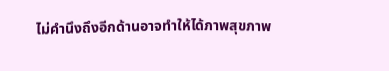ไม่คำนึงถึงอีกด้านอาจทำให้ได้ภาพสุขภาพ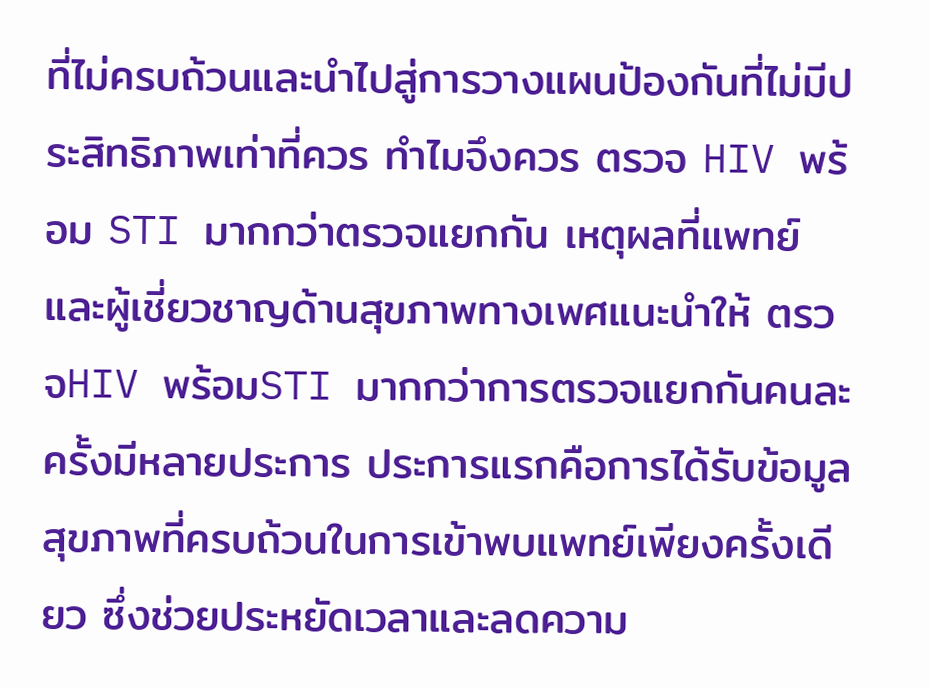ที่ไม่ครบถ้วนและนำไปสู่การวางแผนป้องกันที่ไม่มีประสิทธิภาพเท่าที่ควร ทำไมจึงควร ตรวจ HIV พร้อม STI มากกว่าตรวจแยกกัน เหตุผลที่แพทย์และผู้เชี่ยวชาญด้านสุขภาพทางเพศแนะนำให้ ตรวจHIV พร้อมSTI มากกว่าการตรวจแยกกันคนละครั้งมีหลายประการ ประการแรกคือการได้รับข้อมูลสุขภาพที่ครบถ้วนในการเข้าพบแพทย์เพียงครั้งเดียว ซึ่งช่วยประหยัดเวลาและลดความ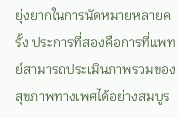ยุ่งยากในการนัดหมายหลายครั้ง ประการที่สองคือการที่แพทย์สามารถประเมินภาพรวมของสุขภาพทางเพศได้อย่างสมบูร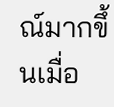ณ์มากขึ้นเมื่อ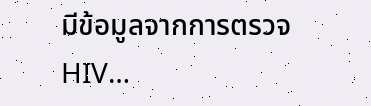มีข้อมูลจากการตรวจHIV…